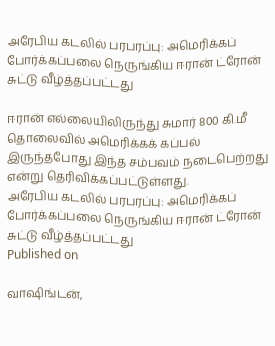அரேபிய கடலில் பரபரப்பு: அமெரிக்கப் போர்க்கப்பலை நெருங்கிய ஈரான் ட்ரோன் சுட்டு வீழ்த்தப்பட்டது

ஈரான் எல்லையிலிருந்து சுமார் 800 கி.மீ தொலைவில் அமெரிக்கக் கப்பல் இருந்தபோது இந்த சம்பவம் நடைபெற்றது என்று தெரிவிக்கப்பட்டுள்ளது.
அரேபிய கடலில் பரபரப்பு: அமெரிக்கப் போர்க்கப்பலை நெருங்கிய ஈரான் ட்ரோன் சுட்டு வீழ்த்தப்பட்டது
Published on

வாஷிங்டன்,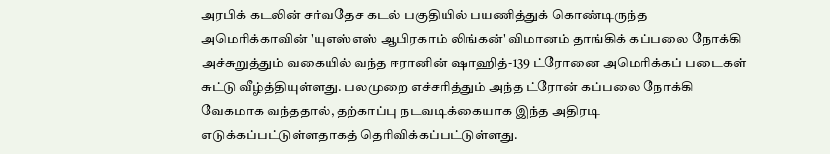அரபிக் கடலின் சர்வதேச கடல் பகுதியில் பயணித்துக் கொண்டிருந்த அமெரிக்காவின் 'யுஎஸ்எஸ் ஆபிரகாம் லிங்கன்' விமானம் தாங்கிக் கப்பலை நோக்கி அச்சுறுத்தும் வகையில் வந்த ஈரானின் ஷாஹித்-139 ட்ரோனை அமெரிக்கப் படைகள் சுட்டு வீழ்த்தியுள்ளது. பலமுறை எச்சரித்தும் அந்த ட்ரோன் கப்பலை நோக்கி வேகமாக வந்ததால், தற்காப்பு நடவடிக்கையாக இந்த அதிரடி எடுக்கப்பட்டுள்ளதாகத் தெரிவிக்கப்பட்டுள்ளது.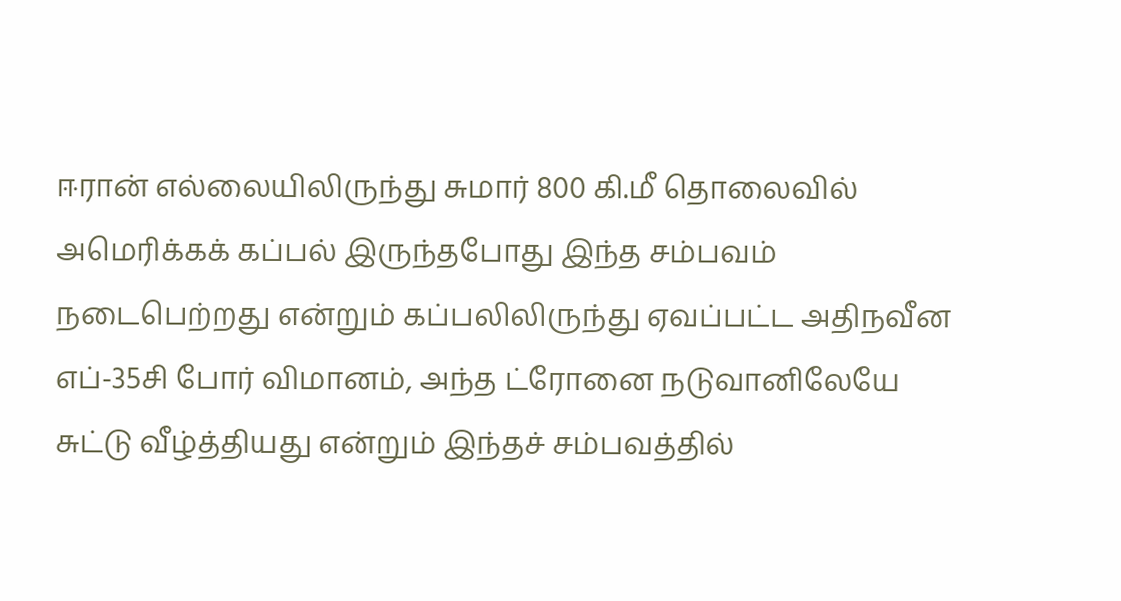ஈரான் எல்லையிலிருந்து சுமார் 800 கி.மீ தொலைவில் அமெரிக்கக் கப்பல் இருந்தபோது இந்த சம்பவம் நடைபெற்றது என்றும் கப்பலிலிருந்து ஏவப்பட்ட அதிநவீன எப்-35சி போர் விமானம், அந்த ட்ரோனை நடுவானிலேயே சுட்டு வீழ்த்தியது என்றும் இந்தச் சம்பவத்தில்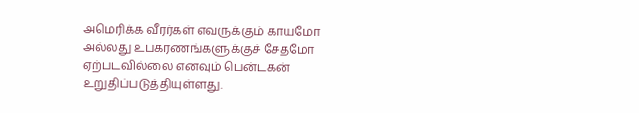அமெரிக்க வீரர்கள் எவருக்கும் காயமோ அல்லது உபகரணங்களுக்குச் சேதமோ ஏற்படவில்லை எனவும் பென்டகன் உறுதிப்படுத்தியுள்ளது.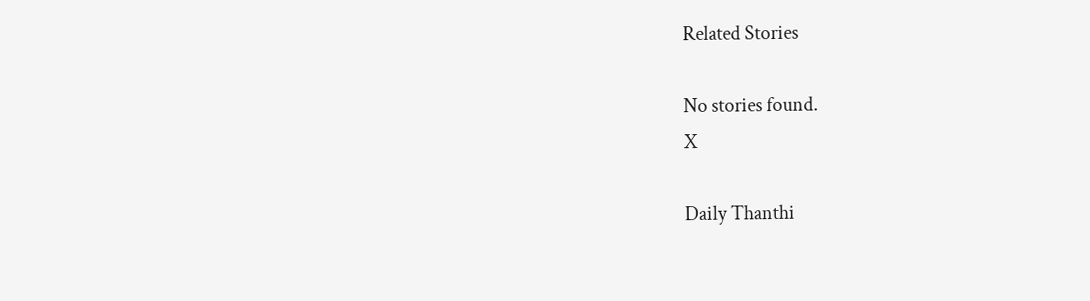Related Stories

No stories found.
X

Daily Thanthi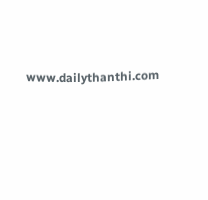www.dailythanthi.com